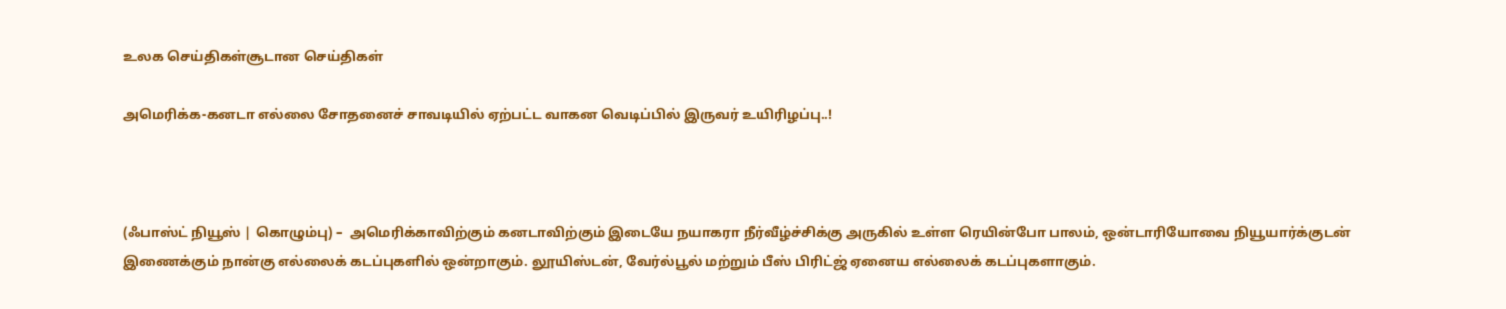உலக செய்திகள்சூடான செய்திகள்

அமெரிக்க-கனடா எல்லை சோதனைச் சாவடியில் ஏற்பட்ட வாகன வெடிப்பில் இருவர் உயிரிழப்பு..!



(ஃபாஸ்ட் நியூஸ் | கொழும்பு) –  அமெரிக்காவிற்கும் கனடாவிற்கும் இடையே நயாகரா நீர்வீழ்ச்சிக்கு அருகில் உள்ள ரெயின்போ பாலம், ஒன்டாரியோவை நியூயார்க்குடன் இணைக்கும் நான்கு எல்லைக் கடப்புகளில் ஒன்றாகும். லூயிஸ்டன், வேர்ல்பூல் மற்றும் பீஸ் பிரிட்ஜ் ஏனைய எல்லைக் கடப்புகளாகும்.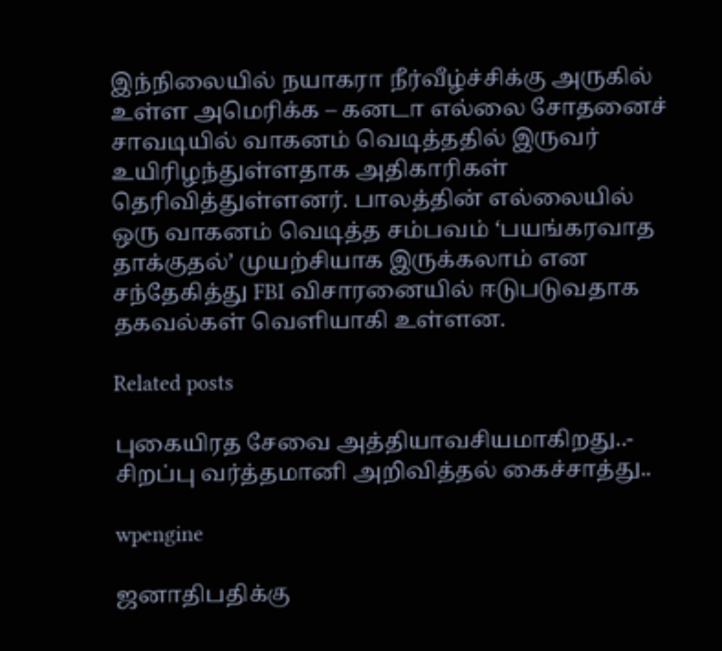இந்நிலையில் நயாகரா நீர்வீழ்ச்சிக்கு அருகில் உள்ள அமெரிக்க – கனடா எல்லை சோதனைச் சாவடியில் வாகனம் வெடித்ததில் இருவர் உயிரிழந்துள்ளதாக அதிகாரிகள் தெரிவித்துள்ளனர். பாலத்தின் எல்லையில் ஒரு வாகனம் வெடித்த சம்பவம் ‘பயங்கரவாத தாக்குதல்’ முயற்சியாக இருக்கலாம் என சந்தேகித்து FBI விசாரனையில் ஈடுபடுவதாக தகவல்கள் வெளியாகி உள்ளன.

Related posts

புகையிரத சேவை அத்தியாவசியமாகிறது..- சிறப்பு வர்த்தமானி அறிவித்தல் கைச்சாத்து..

wpengine

ஜனாதிபதிக்கு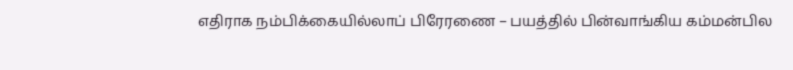எதிராக நம்பிக்கையில்லாப் பிரேரணை – பயத்தில் பின்வாங்கிய கம்மன்பில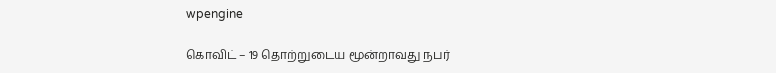wpengine

கொவிட் – 19 தொற்றுடைய மூன்றாவது நபர்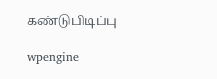கண்டுபிடிப்பு

wpengine